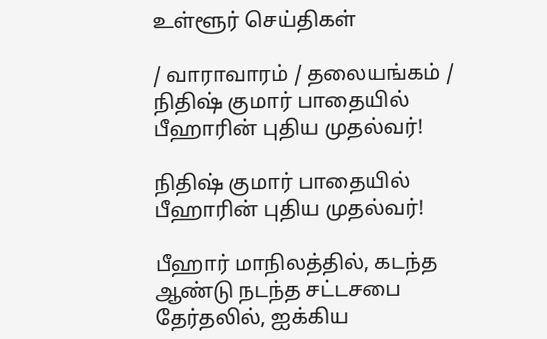உள்ளூர் செய்திகள்

/ வாராவாரம் / தலையங்கம் / நிதிஷ் குமார் பாதையில் பீஹாரின் புதிய முதல்வர்!

நிதிஷ் குமார் பாதையில் பீஹாரின் புதிய முதல்வர்!

பீஹார் மாநிலத்தில், கடந்த ஆண்டு நடந்த சட்டசபை தேர்தலில், ஐக்கிய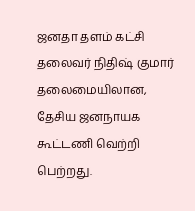ஜனதா தளம் கட்சி தலைவர் நிதிஷ் குமார் தலைமையிலான, தேசிய ஜனநாயக கூட்டணி வெற்றி பெற்றது.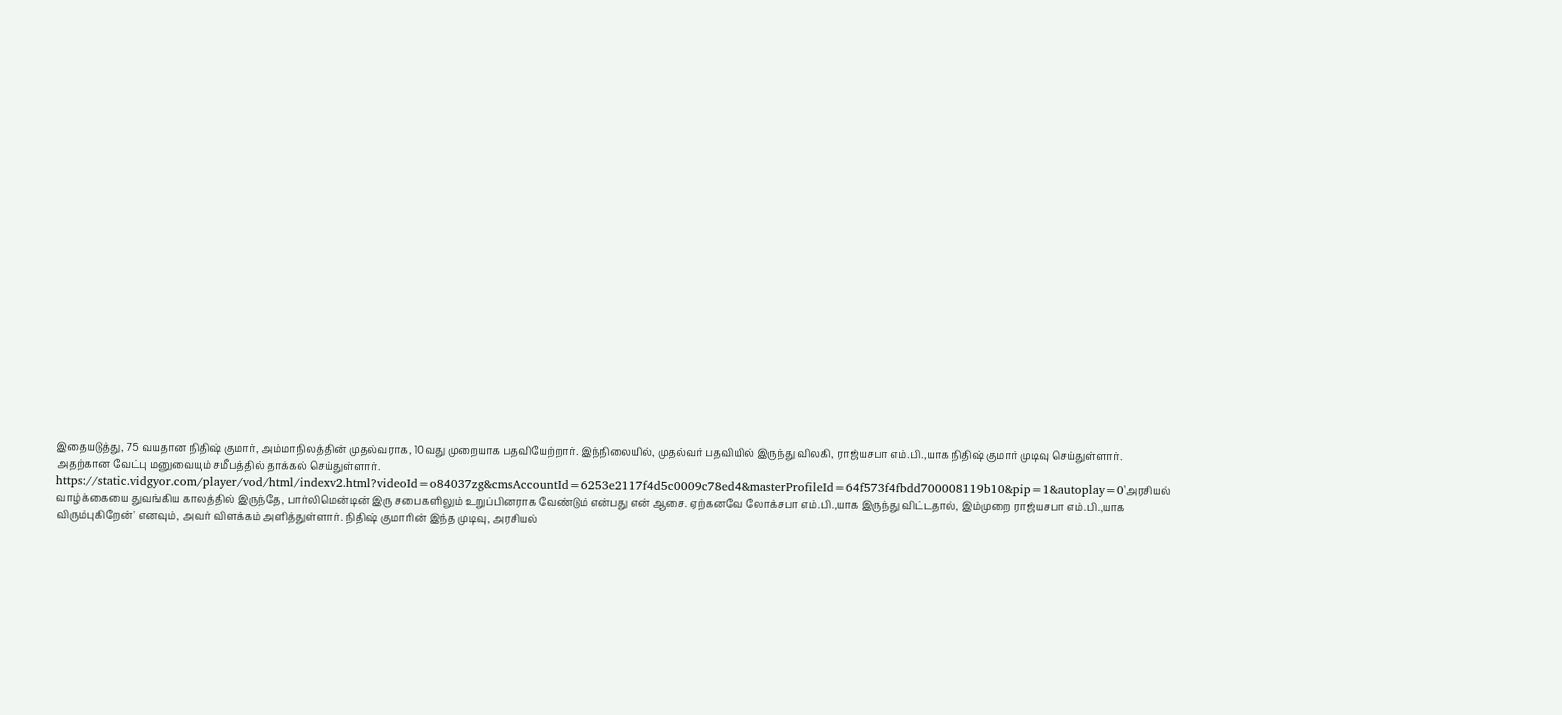இதையடுத்து, 75 வயதான நிதிஷ் குமார், அம்மாநிலத்தின் முதல்வராக, 10வது முறையாக பதவியேற்றார். இந்நிலையில், முதல்வர் பதவியில் இருந்து விலகி, ராஜ்யசபா எம்.பி.,யாக நிதிஷ் குமார் முடிவு செய்துள்ளார். அதற்கான வேட்பு மனுவையும் சமீபத்தில் தாக்கல் செய்துள்ளார். https://static.vidgyor.com/player/vod/html/indexv2.html?videoId=o84037zg&cmsAccountId=6253e2117f4d5c0009c78ed4&masterProfileId=64f573f4fbdd700008119b10&pip=1&autoplay=0'அரசியல் வாழ்க்கையை துவங்கிய காலத்தில் இருந்தே, பார்லிமென்டின் இரு சபைகளிலும் உறுப்பினராக வேண்டும் என்பது என் ஆசை. ஏற்கனவே லோக்சபா எம்.பி.,யாக இருந்து விட்டதால், இம்முறை ராஜ்யசபா எம்.பி.,யாக விரும்புகிறேன்' எனவும், அவர் விளக்கம் அளித்துள்ளார். நிதிஷ் குமாரின் இந்த முடிவு, அரசியல்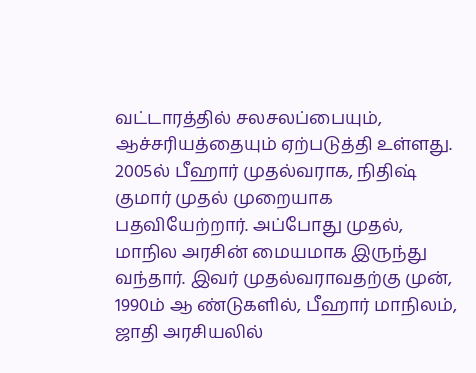வட்டாரத்தில் சலசலப்பையும், ஆச்சரியத்தையும் ஏற்படுத்தி உள்ளது. 2005ல் பீஹார் முதல்வராக, நிதிஷ் குமார் முதல் முறையாக பதவியேற்றார். அப்போது முதல், மாநில அரசின் மையமாக இருந்து வந்தார். இவர் முதல்வராவதற்கு முன், 1990ம் ஆ ண்டுகளில், பீஹார் மாநிலம், ஜாதி அரசியலில்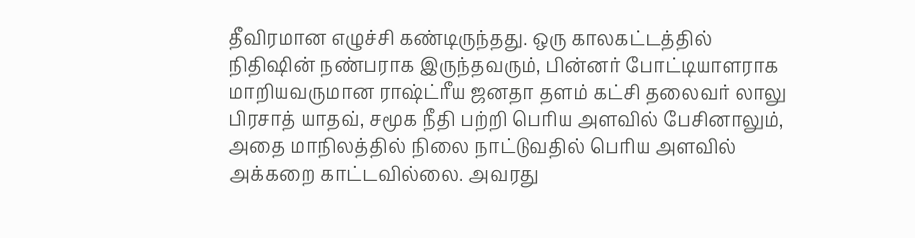தீவிரமான எழுச்சி கண்டிருந்தது. ஒரு காலகட்டத்தில் நிதிஷின் நண்பராக இருந்தவரும், பின்னர் போட்டியாளராக மாறியவருமான ராஷ்ட்ரீய ஜனதா தளம் கட்சி தலைவர் லாலு பிரசாத் யாதவ், சமூக நீதி பற்றி பெரிய அளவில் பேசினாலும், அதை மாநிலத்தில் நிலை நாட்டுவதில் பெரிய அளவில் அக்கறை காட்டவில்லை. அவரது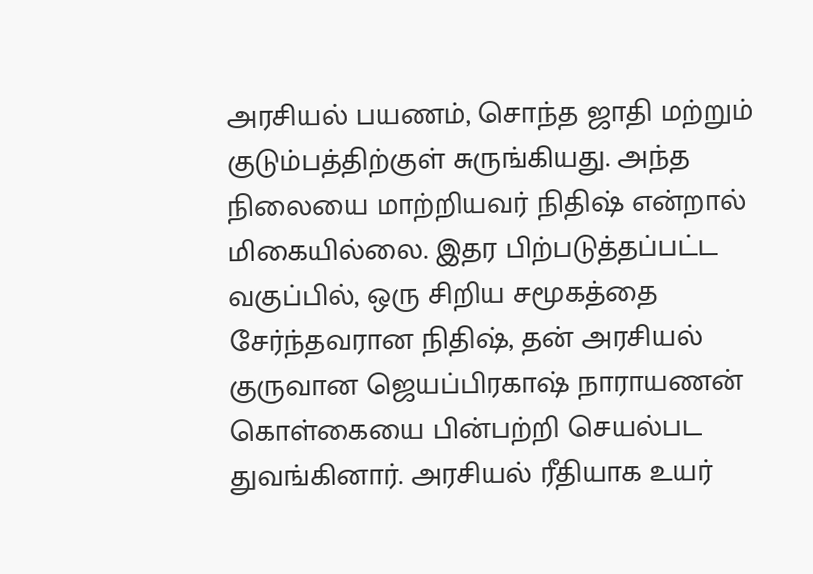அரசியல் பயணம், சொந்த ஜாதி மற்றும் குடும்பத்திற்குள் சுருங்கியது. அந்த நிலையை மாற்றியவர் நிதிஷ் என்றால் மிகையில்லை. இதர பிற்படுத்தப்பட்ட வகுப்பில், ஒரு சிறிய சமூகத்தை சேர்ந்தவரான நிதிஷ், தன் அரசியல் குருவான ஜெயப்பிரகாஷ் நாராயணன் கொள்கையை பின்பற்றி செயல்பட துவங்கினார். அரசியல் ரீதியாக உயர்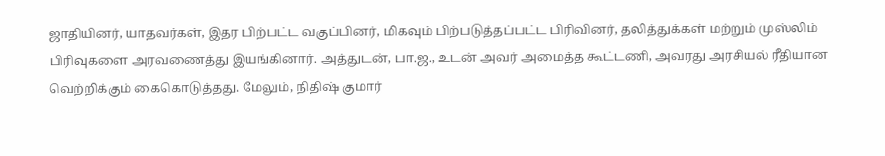ஜாதியினர், யாதவர்கள், இதர பிற்பட்ட வகுப்பினர், மிகவும் பிற்படுத்தப்பட்ட பிரிவினர், தலித்துக்கள் மற்றும் முஸ்லிம் பிரிவுகளை அரவணைத்து இயங்கினார். அத்துடன், பா.ஜ., உடன் அவர் அமைத்த கூட்டணி, அவரது அரசியல் ரீதியான வெற்றிக்கும் கைகொடுத்தது. மேலும், நிதிஷ் குமார்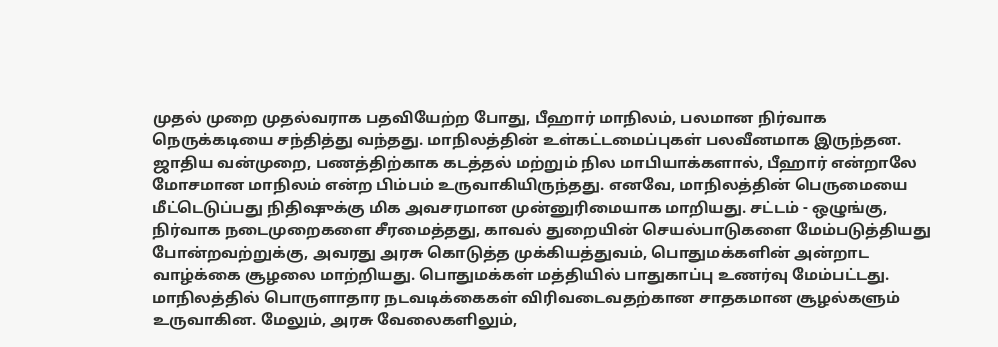முதல் முறை முதல்வராக பதவியேற்ற போது, பீஹார் மாநிலம், பலமான நிர்வாக நெருக்கடியை சந்தித்து வந்தது. மாநிலத்தின் உள்கட்டமைப்புகள் பலவீனமாக இருந்தன. ஜாதிய வன்முறை, பணத்திற்காக கடத்தல் மற்றும் நில மாபியாக்களால், பீஹார் என்றாலே மோசமான மாநிலம் என்ற பிம்பம் உருவாகியிருந்தது. எனவே, மாநிலத்தின் பெருமையை மீட்டெடுப்பது நிதிஷுக்கு மிக அவசரமான முன்னுரிமையாக மாறியது. சட்டம் - ஒழுங்கு, நிர்வாக நடைமுறைகளை சீரமைத்தது, காவல் துறையின் செயல்பாடுகளை மேம்படுத்தியது போன்றவற்றுக்கு, அவரது அரசு கொடுத்த முக்கியத்துவம், பொதுமக்களின் அன்றாட வாழ்க்கை சூழலை மாற்றியது. பொதுமக்கள் மத்தியில் பாதுகாப்பு உணர்வு மேம்பட்டது. மாநிலத்தில் பொருளாதார நடவடிக்கைகள் விரிவடைவதற்கான சாதகமான சூழல்களும் உருவாகின. மேலும், அரசு வேலைகளிலும்,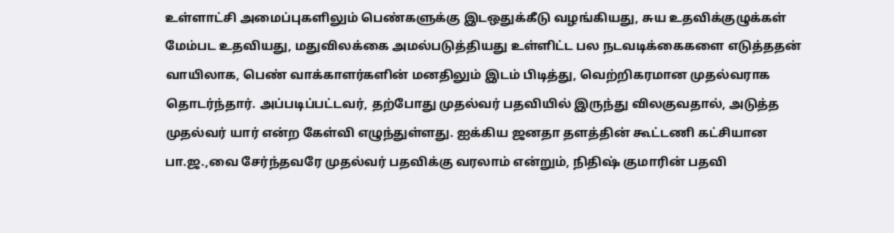உள்ளாட்சி அமைப்புகளிலும் பெண்களுக்கு இடஒதுக்கீடு வழங்கியது, சுய உதவிக்குழுக்கள் மேம்பட உதவியது, மதுவிலக்கை அமல்படுத்தியது உள்ளிட்ட பல நடவடிக்கைகளை எடுத்ததன் வாயிலாக, பெண் வாக்காளர்களின் மனதிலும் இடம் பிடித்து, வெற்றிகரமான முதல்வராக தொடர்ந்தார். அப்படிப்பட்டவர், தற்போது முதல்வர் பதவியில் இருந்து விலகுவதால், அடுத்த முதல்வர் யார் என்ற கேள்வி எழுந்துள்ளது. ஐக்கிய ஜனதா தளத்தின் கூட்டணி கட்சியான பா.ஜ.,வை சேர்ந்தவரே முதல்வர் பதவிக்கு வரலாம் என்றும், நிதிஷ் குமாரின் பதவி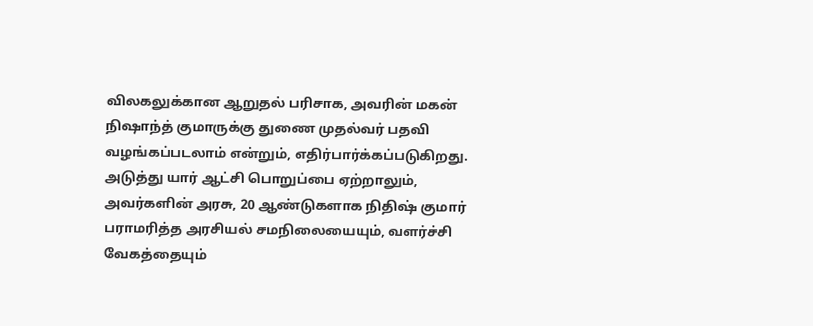விலகலுக்கான ஆறுதல் பரிசாக, அவரின் மகன் நிஷாந்த் குமாருக்கு துணை முதல்வர் பதவி வழங்கப்படலாம் என்றும், எதிர்பார்க்கப்படுகிறது. அடுத்து யார் ஆட்சி பொறுப்பை ஏற்றாலும், அவர்களின் அரசு, 20 ஆண்டுகளாக நிதிஷ் குமார் பராமரித்த அரசியல் சமநிலையையும், வளர்ச்சி வேகத்தையும்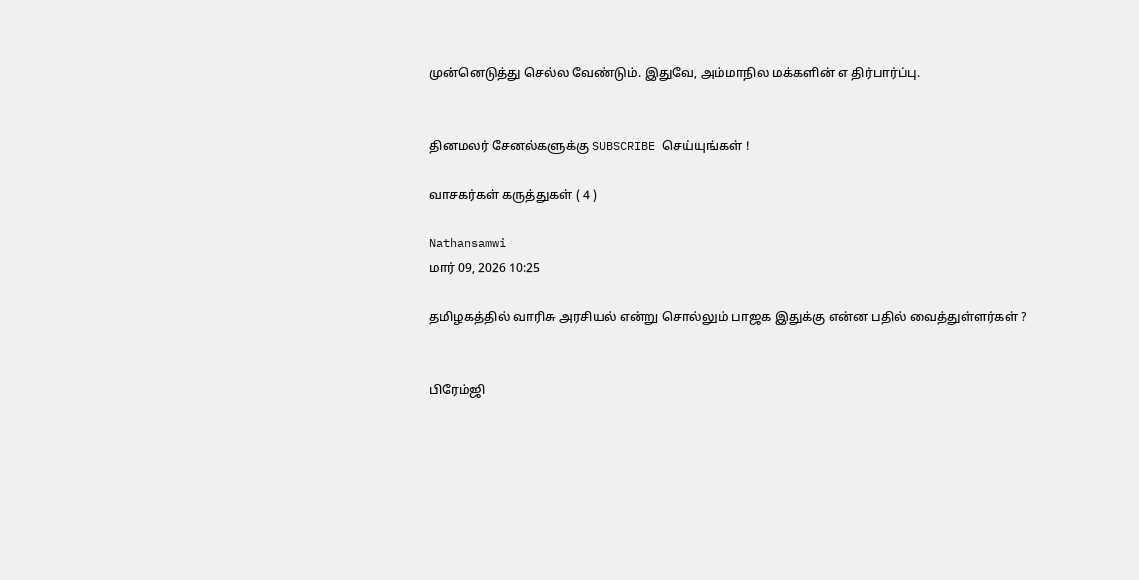முன்னெடுத்து செல்ல வேண்டும். இதுவே, அம்மாநில மக்களின் எ திர்பார்ப்பு.


தினமலர் சேனல்களுக்கு SUBSCRIBE செய்யுங்கள் !

வாசகர்கள் கருத்துகள் ( 4 )

Nathansamwi
மார் 09, 2026 10:25

தமிழகத்தில் வாரிசு அரசியல் என்று சொல்லும் பாஜக இதுக்கு என்ன பதில் வைத்துள்ளர்கள் ?


பிரேம்ஜி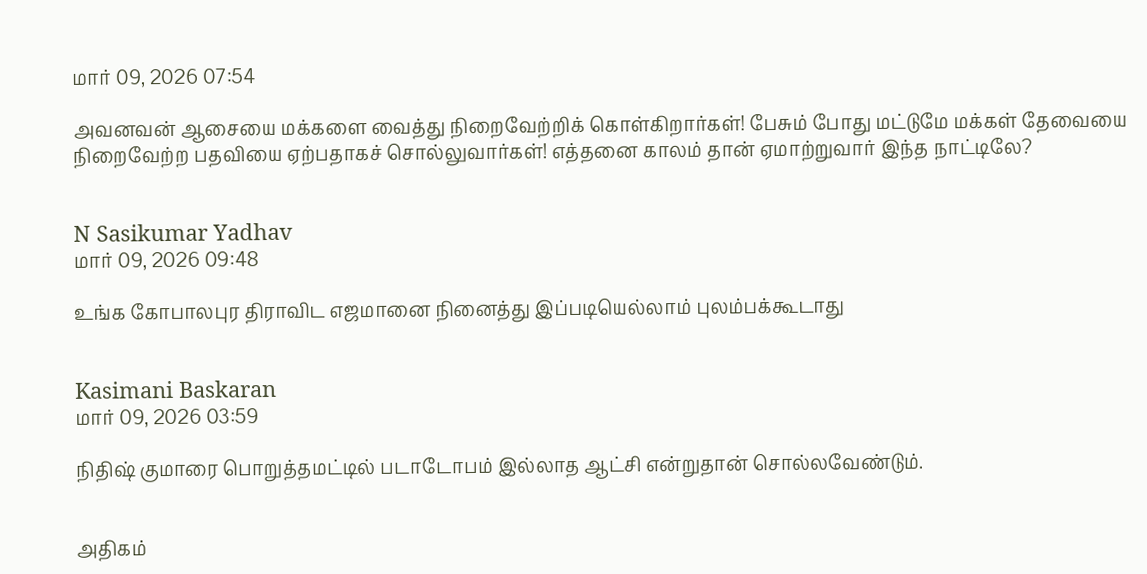மார் 09, 2026 07:54

அவனவன் ஆசையை மக்களை வைத்து நிறைவேற்றிக் கொள்கிறார்கள்! பேசும் போது மட்டுமே மக்கள் தேவையை நிறைவேற்ற பதவியை ஏற்பதாகச் சொல்லுவார்கள்! எத்தனை காலம் தான் ஏமாற்றுவார் இந்த நாட்டிலே?


N Sasikumar Yadhav
மார் 09, 2026 09:48

உங்க கோபாலபுர திராவிட எஜமானை நினைத்து இப்படியெல்லாம் புலம்பக்கூடாது


Kasimani Baskaran
மார் 09, 2026 03:59

நிதிஷ் குமாரை பொறுத்தமட்டில் படாடோபம் இல்லாத ஆட்சி என்றுதான் சொல்லவேண்டும்.


அதிகம்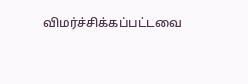விமர்ச்சிக்கப்பட்டவை